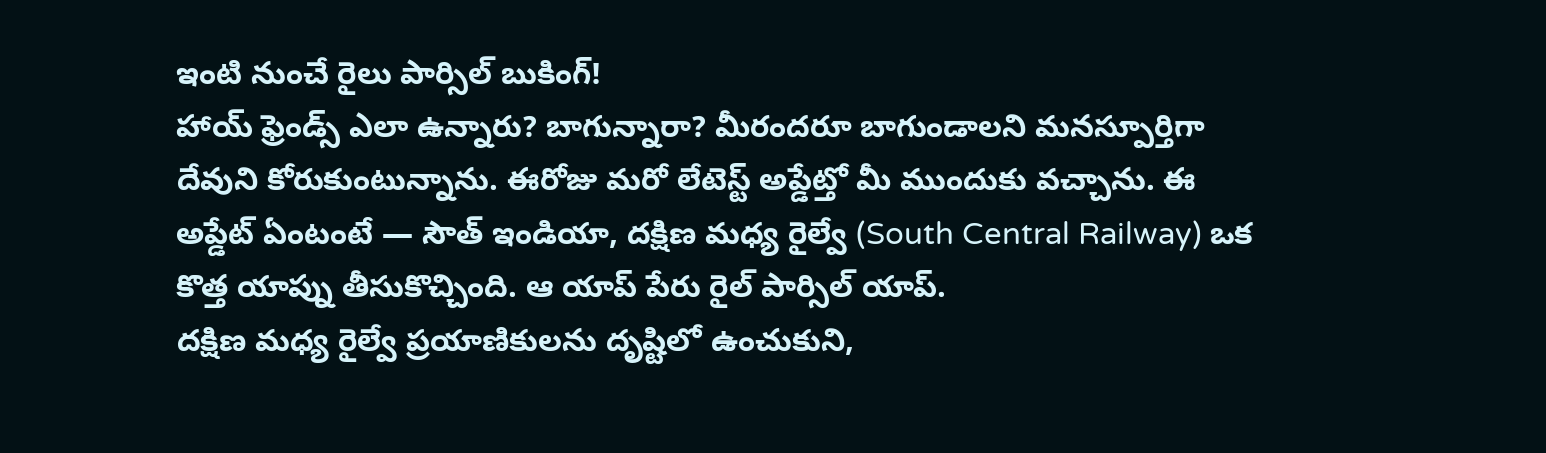ఇంటి నుంచే రైలు పార్సిల్ బుకింగ్!
హాయ్ ఫ్రెండ్స్ ఎలా ఉన్నారు? బాగున్నారా? మీరందరూ బాగుండాలని మనస్పూర్తిగా దేవుని కోరుకుంటున్నాను. ఈరోజు మరో లేటెస్ట్ అప్డేట్తో మీ ముందుకు వచ్చాను. ఈ అప్డేట్ ఏంటంటే — సౌత్ ఇండియా, దక్షిణ మధ్య రైల్వే (South Central Railway) ఒక కొత్త యాప్ను తీసుకొచ్చింది. ఆ యాప్ పేరు రైల్ పార్సిల్ యాప్.
దక్షిణ మధ్య రైల్వే ప్రయాణికులను దృష్టిలో ఉంచుకుని,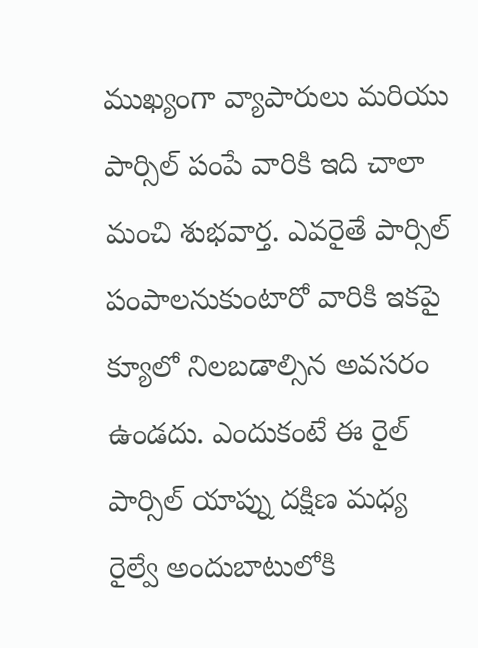ముఖ్యంగా వ్యాపారులు మరియు పార్సిల్ పంపే వారికి ఇది చాలా మంచి శుభవార్త. ఎవరైతే పార్సిల్ పంపాలనుకుంటారో వారికి ఇకపై క్యూలో నిలబడాల్సిన అవసరం ఉండదు. ఎందుకంటే ఈ రైల్ పార్సిల్ యాప్ను దక్షిణ మధ్య రైల్వే అందుబాటులోకి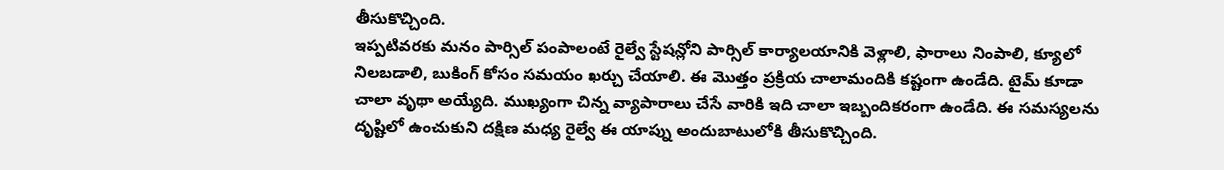తీసుకొచ్చింది.
ఇప్పటివరకు మనం పార్సిల్ పంపాలంటే రైల్వే స్టేషన్లోని పార్సిల్ కార్యాలయానికి వెళ్లాలి, ఫారాలు నింపాలి, క్యూలో నిలబడాలి, బుకింగ్ కోసం సమయం ఖర్చు చేయాలి. ఈ మొత్తం ప్రక్రియ చాలామందికి కష్టంగా ఉండేది. టైమ్ కూడా చాలా వృథా అయ్యేది. ముఖ్యంగా చిన్న వ్యాపారాలు చేసే వారికి ఇది చాలా ఇబ్బందికరంగా ఉండేది. ఈ సమస్యలను దృష్టిలో ఉంచుకుని దక్షిణ మధ్య రైల్వే ఈ యాప్ను అందుబాటులోకి తీసుకొచ్చింది.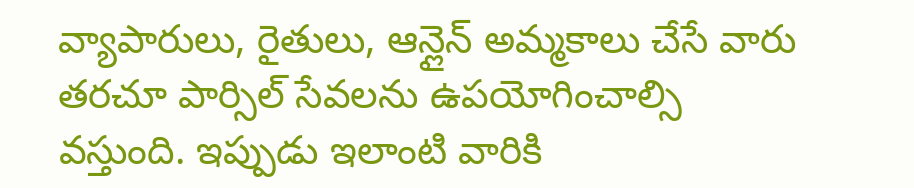వ్యాపారులు, రైతులు, ఆన్లైన్ అమ్మకాలు చేసే వారు తరచూ పార్సిల్ సేవలను ఉపయోగించాల్సి వస్తుంది. ఇప్పుడు ఇలాంటి వారికి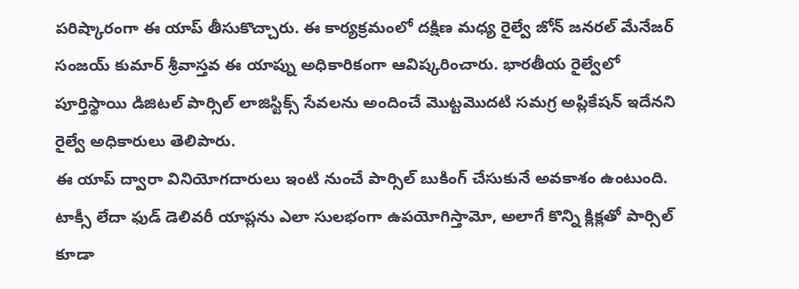పరిష్కారంగా ఈ యాప్ తీసుకొచ్చారు. ఈ కార్యక్రమంలో దక్షిణ మధ్య రైల్వే జోన్ జనరల్ మేనేజర్ సంజయ్ కుమార్ శ్రీవాస్తవ ఈ యాప్ను అధికారికంగా ఆవిష్కరించారు. భారతీయ రైల్వేలో పూర్తిస్థాయి డిజిటల్ పార్సిల్ లాజిస్టిక్స్ సేవలను అందించే మొట్టమొదటి సమగ్ర అప్లికేషన్ ఇదేనని రైల్వే అధికారులు తెలిపారు.
ఈ యాప్ ద్వారా వినియోగదారులు ఇంటి నుంచే పార్సిల్ బుకింగ్ చేసుకునే అవకాశం ఉంటుంది. టాక్సీ లేదా ఫుడ్ డెలివరీ యాప్లను ఎలా సులభంగా ఉపయోగిస్తామో, అలాగే కొన్ని క్లిక్లతో పార్సిల్ కూడా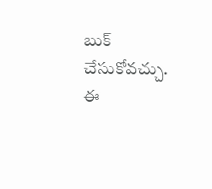బుక్ చేసుకోవచ్చు.
ఈ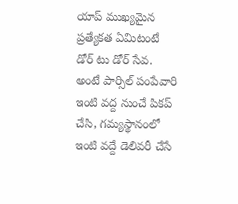యాప్ ముఖ్యమైన ప్రత్యేకత ఏమిటంటే డోర్ టు డోర్ సేవ. అంటే పార్సిల్ పంపేవారి ఇంటి వద్ద నుంచే పికప్ చేసి, గమ్యస్థానంలో ఇంటి వద్దే డెలివరీ చేసే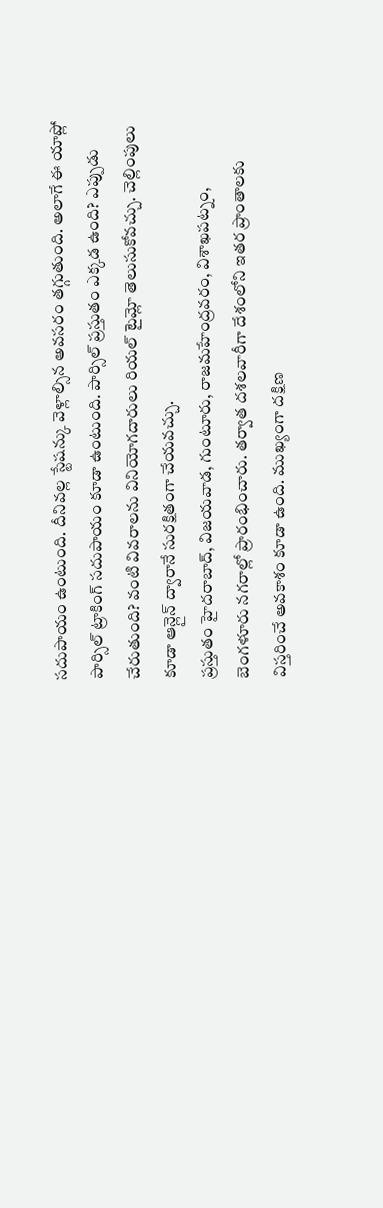సదుపాయం ఉంటుంది. దీనివల్ల స్టేషన్కు వెళ్లాల్సిన అవసరం తగ్గుతుంది. అలాగే ఈ యాప్లో పార్సిల్ ట్రాకింగ్ సదుపాయం కూడా ఉంటుంది. పార్సిల్ ప్రస్తుతం ఎక్కడ ఉంది? ఎప్పుడు చేరుతుంది? వంటి వివరాలను వినియోగదారులు రియల్ టైమ్లో తెలుసుకోవచ్చు. చెల్లింపులు కూడా ఆన్లైన్ ద్వారానే సురక్షితంగా చేయవచ్చు.
ప్రస్తుతం హైదరాబాద్, విజయవాడ, గుంటూరు, రాజమహేంద్రవరం, విశాఖపట్నం, బెంగళూరు నగరాల్లో ప్రారంభించారు. తర్వాత దశలవారీగా దేశంలోని ఇతర ప్రాంతాలకు విస్తరించే అవకాశం కూడా ఉంది. ముఖ్యంగా దక్షిణ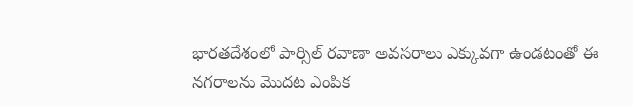భారతదేశంలో పార్సిల్ రవాణా అవసరాలు ఎక్కువగా ఉండటంతో ఈ నగరాలను మొదట ఎంపిక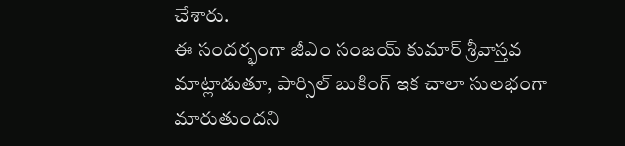చేశారు.
ఈ సందర్భంగా జీఎం సంజయ్ కుమార్ శ్రీవాస్తవ మాట్లాడుతూ, పార్సిల్ బుకింగ్ ఇక చాలా సులభంగా మారుతుందని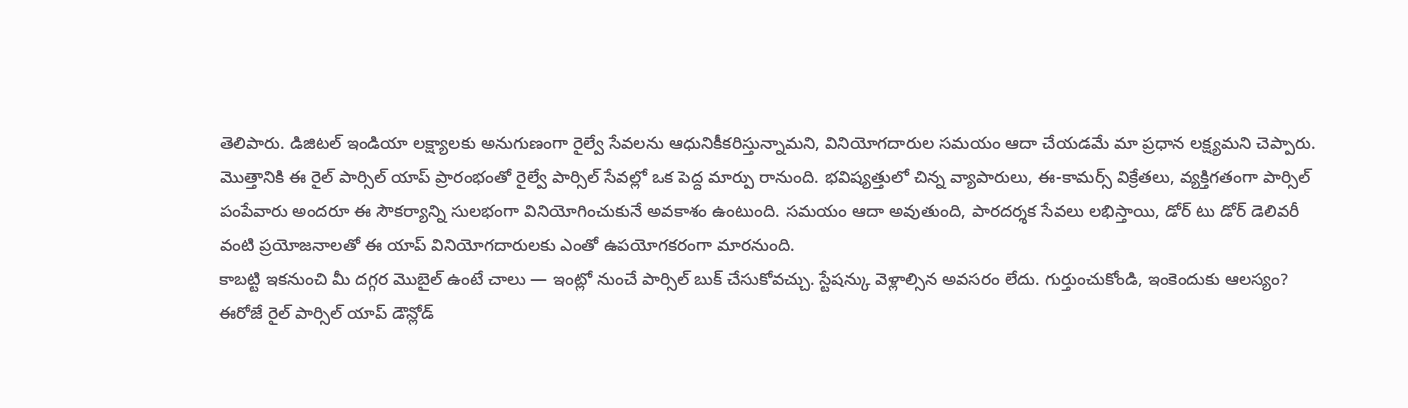తెలిపారు. డిజిటల్ ఇండియా లక్ష్యాలకు అనుగుణంగా రైల్వే సేవలను ఆధునికీకరిస్తున్నామని, వినియోగదారుల సమయం ఆదా చేయడమే మా ప్రధాన లక్ష్యమని చెప్పారు.
మొత్తానికి ఈ రైల్ పార్సిల్ యాప్ ప్రారంభంతో రైల్వే పార్సిల్ సేవల్లో ఒక పెద్ద మార్పు రానుంది. భవిష్యత్తులో చిన్న వ్యాపారులు, ఈ-కామర్స్ విక్రేతలు, వ్యక్తిగతంగా పార్సిల్ పంపేవారు అందరూ ఈ సౌకర్యాన్ని సులభంగా వినియోగించుకునే అవకాశం ఉంటుంది. సమయం ఆదా అవుతుంది, పారదర్శక సేవలు లభిస్తాయి, డోర్ టు డోర్ డెలివరీ వంటి ప్రయోజనాలతో ఈ యాప్ వినియోగదారులకు ఎంతో ఉపయోగకరంగా మారనుంది.
కాబట్టి ఇకనుంచి మీ దగ్గర మొబైల్ ఉంటే చాలు — ఇంట్లో నుంచే పార్సిల్ బుక్ చేసుకోవచ్చు. స్టేషన్కు వెళ్లాల్సిన అవసరం లేదు. గుర్తుంచుకోండి, ఇంకెందుకు ఆలస్యం? ఈరోజే రైల్ పార్సిల్ యాప్ డౌన్లోడ్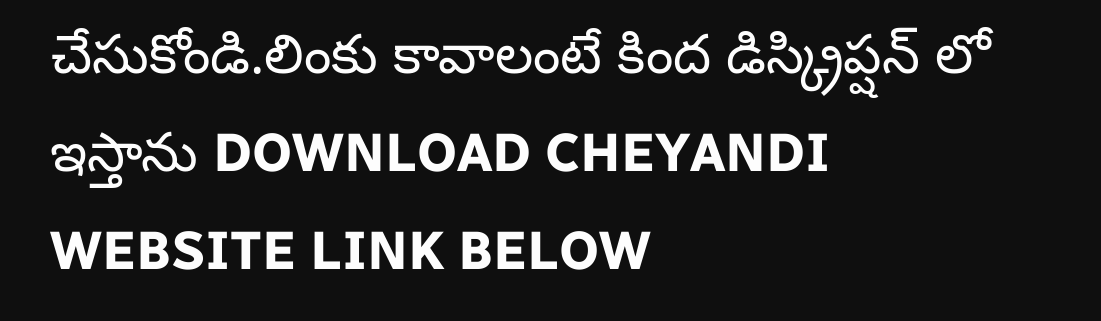చేసుకోండి.లింకు కావాలంటే కింద డిస్క్రిప్షన్ లో ఇస్తాను DOWNLOAD CHEYANDI
WEBSITE LINK BELOW